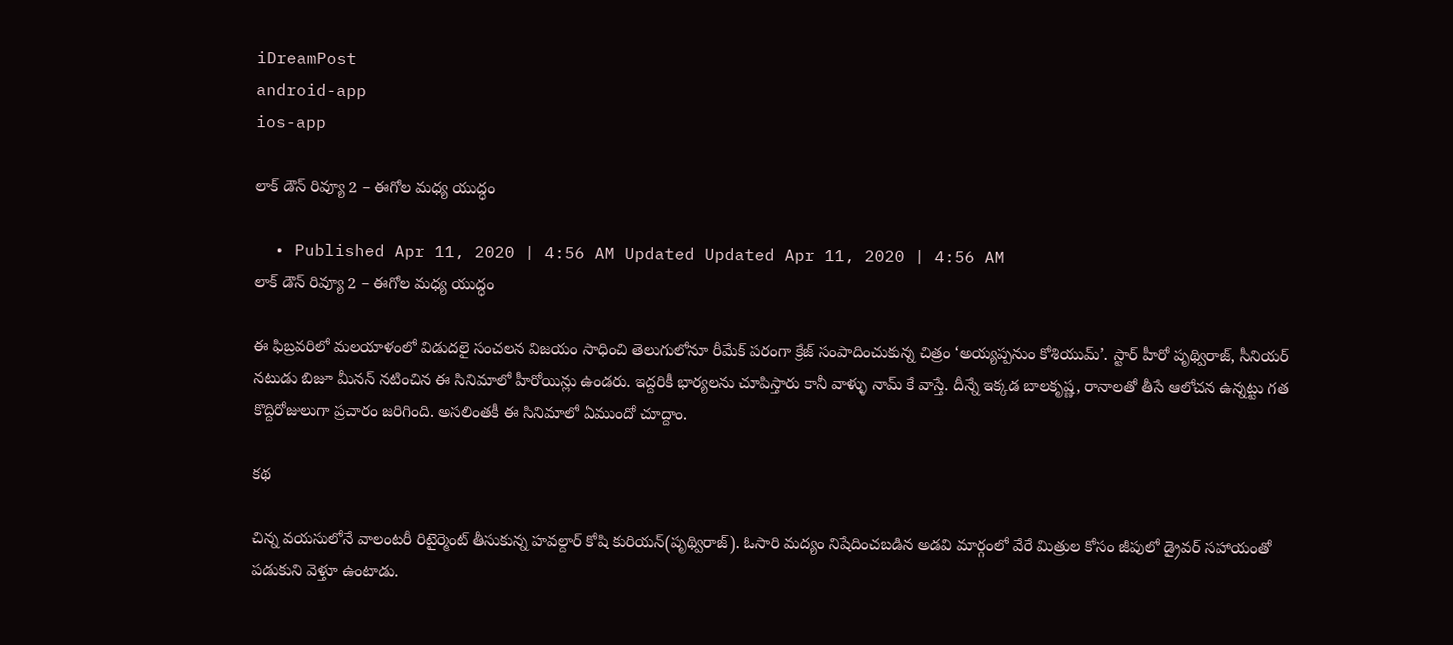iDreamPost
android-app
ios-app

లాక్ డౌన్ రివ్యూ 2 – ఈగోల మధ్య యుద్ధం

  • Published Apr 11, 2020 | 4:56 AM Updated Updated Apr 11, 2020 | 4:56 AM
లాక్ డౌన్ రివ్యూ 2 – ఈగోల మధ్య యుద్ధం

ఈ ఫిబ్రవరిలో మలయాళంలో విడుదలై సంచలన విజయం సాధించి తెలుగులోనూ రీమేక్ పరంగా క్రేజ్ సంపాదించుకున్న చిత్రం ‘అయ్యప్పనుం కోశియుమ్’. స్టార్ హీరో పృథ్విరాజ్, సీనియర్ నటుడు బిజూ మీనన్ నటించిన ఈ సినిమాలో హీరోయిన్లు ఉండరు. ఇద్దరికీ భార్యలను చూపిస్తారు కానీ వాళ్ళు నామ్ కే వాస్తే. దీన్నే ఇక్కడ బాలకృష్ణ, రానాలతో తీసే ఆలోచన ఉన్నట్టు గత కొద్దిరోజులుగా ప్రచారం జరిగింది. అసలింతకీ ఈ సినిమాలో ఏముందో చూద్దాం.

కథ

చిన్న వయసులోనే వాలంటరీ రిటైర్మెంట్ తీసుకున్న హవల్దార్ కోషి కురియన్(పృథ్విరాజ్). ఓసారి మద్యం నిషేదించబడిన అడవి మార్గంలో వేరే మిత్రుల కోసం జీపులో డ్రైవర్ సహాయంతో పడుకుని వెళ్తూ ఉంటాడు.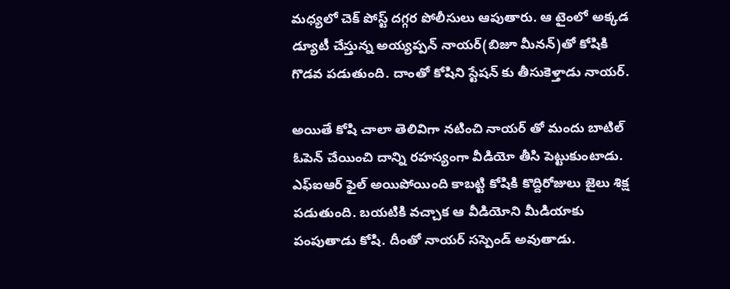మధ్యలో చెక్ పోస్ట్ దగ్గర పోలీసులు ఆపుతారు. ఆ టైంలో అక్కడ డ్యూటీ చేస్తున్న అయ్యప్పన్ నాయర్(బిజూ మీనన్)తో కోషికి గొడవ పడుతుంది. దాంతో కోషిని స్టేషన్ కు తీసుకెళ్తాడు నాయర్.

అయితే కోషి చాలా తెలివిగా నటించి నాయర్ తో మందు బాటిల్ ఓపెన్ చేయించి దాన్ని రహస్యంగా వీడియో తీసి పెట్టుకుంటాడు. ఎఫ్ఐఆర్ ఫైల్ అయిపోయింది కాబట్టి కోషికి కొద్దిరోజులు జైలు శిక్ష పడుతుంది. బయటికి వచ్చాక ఆ వీడియోని మీడియాకు పంపుతాడు కోషి. దీంతో నాయర్ సస్పెండ్ అవుతాడు.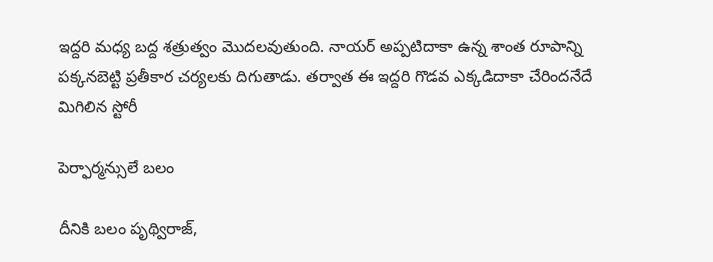ఇద్దరి మధ్య బద్ద శత్రుత్వం మొదలవుతుంది. నాయర్ అప్పటిదాకా ఉన్న శాంత రూపాన్ని పక్కనబెట్టి ప్రతీకార చర్యలకు దిగుతాడు. తర్వాత ఈ ఇద్దరి గొడవ ఎక్కడిదాకా చేరిందనేదే మిగిలిన స్టోరీ

పెర్ఫార్మన్సులే బలం

దీనికి బలం పృథ్విరాజ్,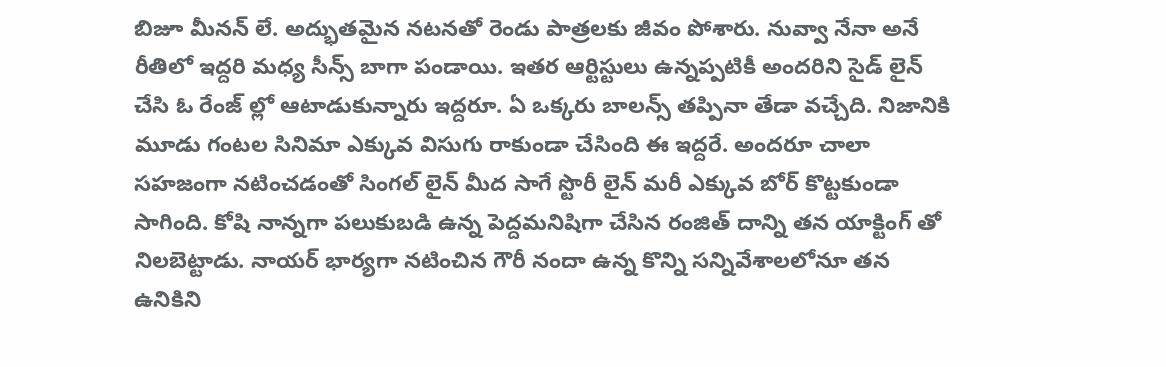బిజూ మీనన్ లే. అద్భుతమైన నటనతో రెండు పాత్రలకు జీవం పోశారు. నువ్వా నేనా అనే రీతిలో ఇద్దరి మధ్య సీన్స్ బాగా పండాయి. ఇతర ఆర్టిస్టులు ఉన్నప్పటికీ అందరిని సైడ్ లైన్ చేసి ఓ రేంజ్ ల్లో ఆటాడుకున్నారు ఇద్దరూ. ఏ ఒక్కరు బాలన్స్ తప్పినా తేడా వచ్చేది. నిజానికి మూడు గంటల సినిమా ఎక్కువ విసుగు రాకుండా చేసింది ఈ ఇద్దరే. అందరూ చాలా సహజంగా నటించడంతో సింగల్ లైన్ మీద సాగే స్టొరీ లైన్ మరీ ఎక్కువ బోర్ కొట్టకుండా సాగింది. కోషి నాన్నగా పలుకుబడి ఉన్న పెద్దమనిషిగా చేసిన రంజిత్ దాన్ని తన యాక్టింగ్ తో నిలబెట్టాడు. నాయర్ భార్యగా నటించిన గౌరీ నందా ఉన్న కొన్ని సన్నివేశాలలోనూ తన ఉనికిని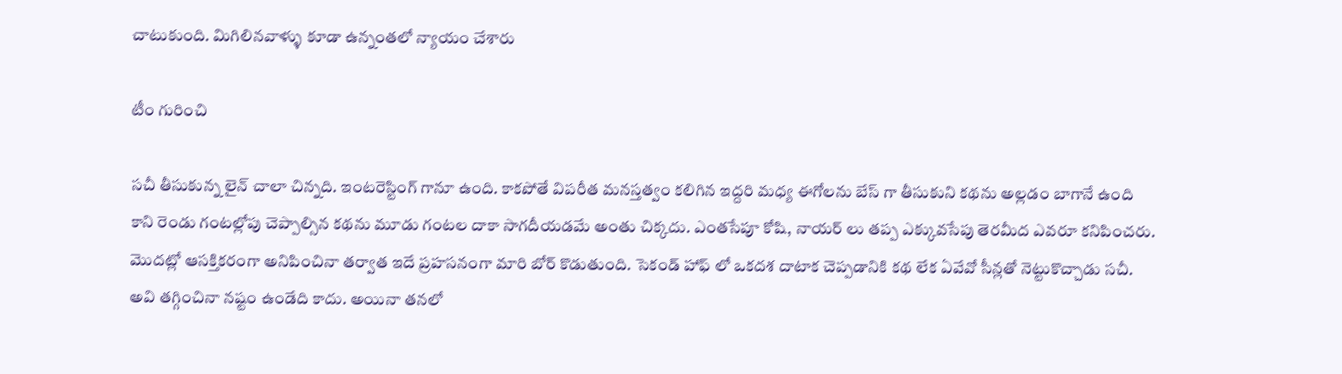చాటుకుంది. మిగిలినవాళ్ళు కూడా ఉన్నంతలో న్యాయం చేశారు

టీం గురించి

సచీ తీసుకున్న లైన్ చాలా చిన్నది. ఇంటరెస్టింగ్ గానూ ఉంది. కాకపోతే విపరీత మనస్తత్వం కలిగిన ఇద్దరి మధ్య ఈగోలను బేస్ గా తీసుకుని కథను అల్లడం బాగానే ఉంది కాని రెండు గంటల్లోపు చెప్పాల్సిన కథను మూడు గంటల దాకా సాగదీయడమే అంతు చిక్కదు. ఎంతసేపూ కోషి, నాయర్ లు తప్ప ఎక్కువసేపు తెరమీద ఎవరూ కనిపించరు. మొదట్లో ఆసక్తికరంగా అనిపించినా తర్వాత ఇదే ప్రహసనంగా మారి బోర్ కొడుతుంది. సెకండ్ హాఫ్ లో ఒకదశ దాటాక చెప్పడానికి కథ లేక ఏవేవో సీన్లతో నెట్టుకొచ్చాడు సచీ. అవి తగ్గించినా నష్టం ఉండేది కాదు. అయినా తనలో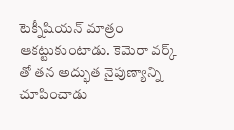టెక్నీషియన్ మాత్రం ఆకట్టుకుంటాడు. కెమెరా వర్క్ తో తన అద్భుత నైపుణ్యాన్ని చూపించాడు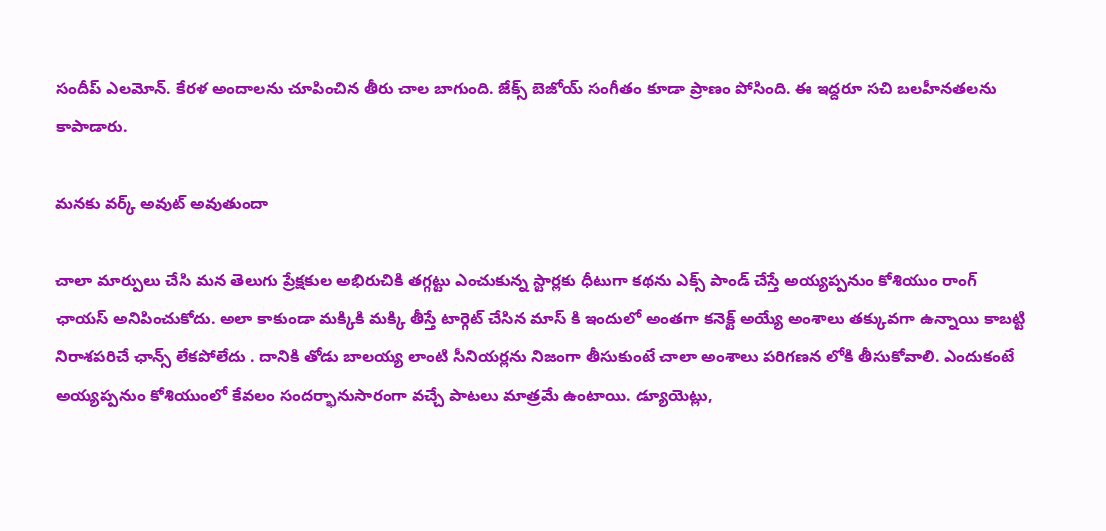సందీప్ ఎలమోన్. కేరళ అందాలను చూపించిన తీరు చాల బాగుంది. జేక్స్ బెజోయ్ సంగీతం కూడా ప్రాణం పోసింది. ఈ ఇద్దరూ సచి బలహీనతలను కాపాడారు.

మనకు వర్క్ అవుట్ అవుతుందా

చాలా మార్పులు చేసి మన తెలుగు ప్రేక్షకుల అభిరుచికి తగ్గట్టు ఎంచుకున్న స్టార్లకు ధీటుగా కథను ఎక్స్ పాండ్ చేస్తే అయ్యప్పనుం కోశియుం రాంగ్ ఛాయస్ అనిపించుకోదు. అలా కాకుండా మక్కికి మక్కి తీస్తే టార్గెట్ చేసిన మాస్ కి ఇందులో అంతగా కనెక్ట్ అయ్యే అంశాలు తక్కువగా ఉన్నాయి కాబట్టి నిరాశపరిచే ఛాన్స్ లేకపోలేదు . దానికి తోడు బాలయ్య లాంటి సీనియర్లను నిజంగా తీసుకుంటే చాలా అంశాలు పరిగణన లోకి తీసుకోవాలి. ఎందుకంటే అయ్యప్పనుం కోశియుంలో కేవలం సందర్భానుసారంగా వచ్చే పాటలు మాత్రమే ఉంటాయి. డ్యూయెట్లు,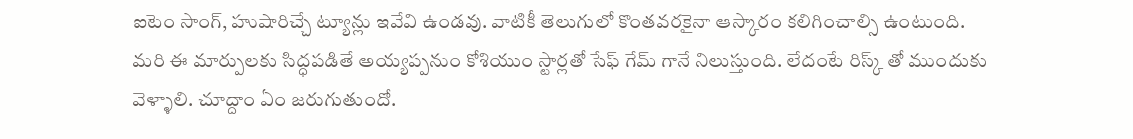ఐటెం సాంగ్, హుషారిచ్చే ట్యూన్లు ఇవేవి ఉండవు. వాటికీ తెలుగులో కొంతవరకైనా ఆస్కారం కలిగించాల్సి ఉంటుంది. మరి ఈ మార్పులకు సిద్ధపడితే అయ్యప్పనుం కోశియుం స్టార్లతో సేఫ్ గేమ్ గానే నిలుస్తుంది. లేదంటే రిస్క్ తో ముందుకు వెళ్ళాలి. చూద్దాం ఏం జరుగుతుందో.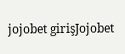jojobet girişJojobet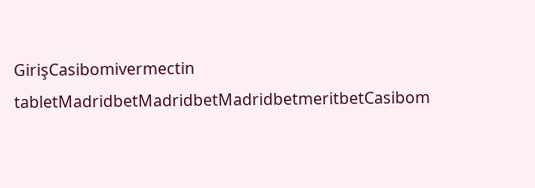GirişCasibomivermectin tabletMadridbetMadridbetMadridbetmeritbetCasibom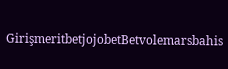GirişmeritbetjojobetBetvolemarsbahis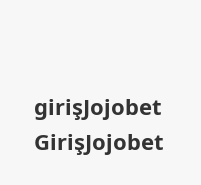girişJojobet GirişJojobet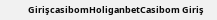GirişcasibomHoliganbetCasibom Giriş